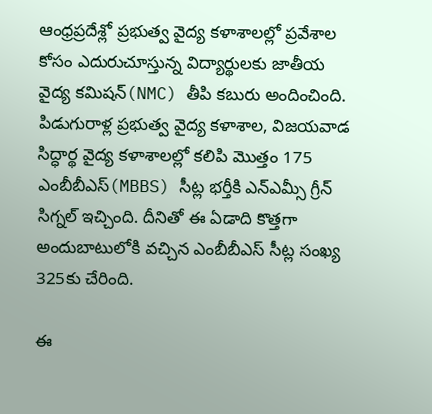ఆంధ్రప్రదేశ్లో ప్రభుత్వ వైద్య కళాశాలల్లో ప్రవేశాల కోసం ఎదురుచూస్తున్న విద్యార్థులకు జాతీయ వైద్య కమిషన్(NMC) తీపి కబురు అందించింది. పిడుగురాళ్ల ప్రభుత్వ వైద్య కళాశాల, విజయవాడ సిద్ధార్థ వైద్య కళాశాలల్లో కలిపి మొత్తం 175 ఎంబీబీఎస్(MBBS) సీట్ల భర్తీకి ఎన్ఎమ్సీ గ్రీన్ సిగ్నల్ ఇచ్చింది. దీనితో ఈ ఏడాది కొత్తగా అందుబాటులోకి వచ్చిన ఎంబీబీఎస్ సీట్ల సంఖ్య 325కు చేరింది.

ఈ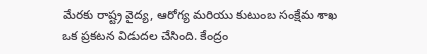మేరకు రాష్ట్ర వైద్య, ఆరోగ్య మరియు కుటుంబ సంక్షేమ శాఖ ఒక ప్రకటన విడుదల చేసింది. కేంద్రం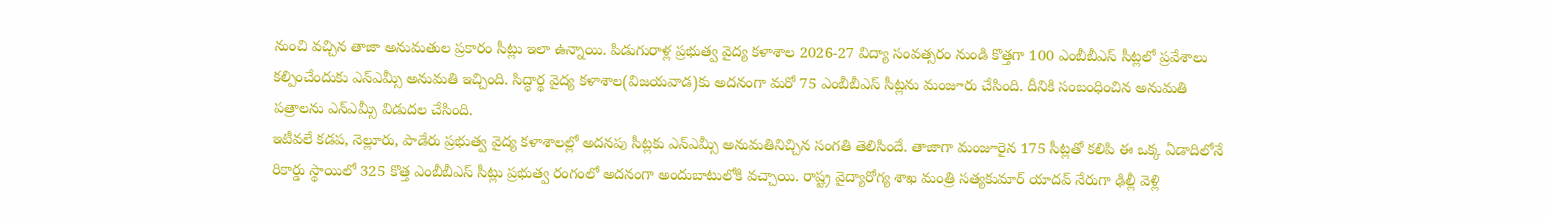నుంచి వచ్చిన తాజా అనుమతుల ప్రకారం సీట్లు ఇలా ఉన్నాయి. పిడుగురాళ్ల ప్రభుత్వ వైద్య కళాశాల 2026-27 విద్యా సంవత్సరం నుండి కొత్తగా 100 ఎంబీబీఎస్ సీట్లలో ప్రవేశాలు కల్పించేందుకు ఎన్ఎమ్సీ అనుమతి ఇచ్చింది. సిద్ధార్థ వైద్య కళాశాల(విజయవాడ)కు అదనంగా మరో 75 ఎంబీబీఎస్ సీట్లను మంజూరు చేసింది. దీనికి సంబంధించిన అనుమతి పత్రాలను ఎన్ఎమ్సీ విడుదల చేసింది.
ఇటీవలే కడప, నెల్లూరు, పాడేరు ప్రభుత్వ వైద్య కళాశాలల్లో అదనపు సీట్లకు ఎన్ఎమ్సీ అనుమతినిచ్చిన సంగతి తెలిసిందే. తాజాగా మంజూరైన 175 సీట్లతో కలిపి ఈ ఒక్క ఏడాదిలోనే రికార్డు స్థాయిలో 325 కొత్త ఎంబీబీఎస్ సీట్లు ప్రభుత్వ రంగంలో అదనంగా అందుబాటులోకి వచ్చాయి. రాష్ట్ర వైద్యారోగ్య శాఖ మంత్రి సత్యకుమార్ యాదవ్ నేరుగా ఢిల్లీ వెళ్లి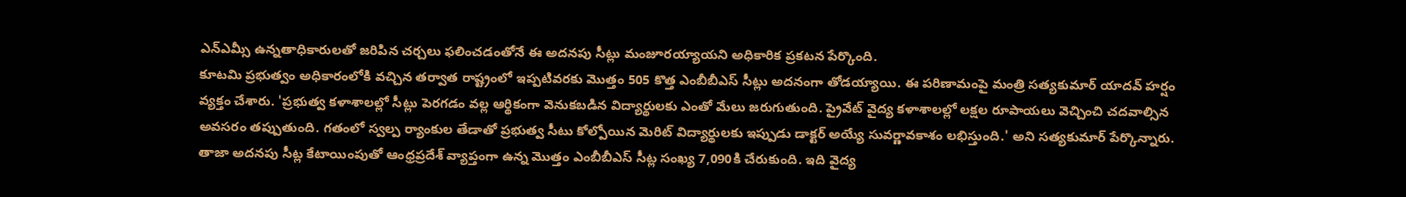ఎన్ఎమ్సీ ఉన్నతాధికారులతో జరిపిన చర్చలు ఫలించడంతోనే ఈ అదనపు సీట్లు మంజూరయ్యాయని అధికారిక ప్రకటన పేర్కొంది.
కూటమి ప్రభుత్వం అధికారంలోకి వచ్చిన తర్వాత రాష్ట్రంలో ఇప్పటివరకు మొత్తం 505 కొత్త ఎంబీబీఎస్ సీట్లు అదనంగా తోడయ్యాయి. ఈ పరిణామంపై మంత్రి సత్యకుమార్ యాదవ్ హర్షం వ్యక్తం చేశారు. 'ప్రభుత్వ కళాశాలల్లో సీట్లు పెరగడం వల్ల ఆర్థికంగా వెనుకబడిన విద్యార్థులకు ఎంతో మేలు జరుగుతుంది. ప్రైవేట్ వైద్య కళాశాలల్లో లక్షల రూపాయలు వెచ్చించి చదవాల్సిన అవసరం తప్పుతుంది. గతంలో స్వల్ప ర్యాంకుల తేడాతో ప్రభుత్వ సీటు కోల్పోయిన మెరిట్ విద్యార్థులకు ఇప్పుడు డాక్టర్ అయ్యే సువర్ణావకాశం లభిస్తుంది.' అని సత్యకుమార్ పేర్కొన్నారు.
తాజా అదనపు సీట్ల కేటాయింపుతో ఆంధ్రప్రదేశ్ వ్యాప్తంగా ఉన్న మొత్తం ఎంబీబీఎస్ సీట్ల సంఖ్య 7,090కి చేరుకుంది. ఇది వైద్య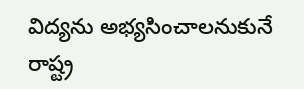విద్యను అభ్యసించాలనుకునే రాష్ట్ర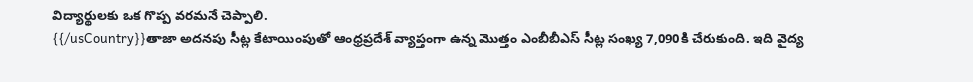విద్యార్థులకు ఒక గొప్ప వరమనే చెప్పాలి.
{{/usCountry}}తాజా అదనపు సీట్ల కేటాయింపుతో ఆంధ్రప్రదేశ్ వ్యాప్తంగా ఉన్న మొత్తం ఎంబీబీఎస్ సీట్ల సంఖ్య 7,090కి చేరుకుంది. ఇది వైద్య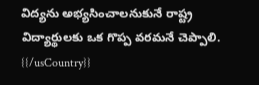విద్యను అభ్యసించాలనుకునే రాష్ట్ర విద్యార్థులకు ఒక గొప్ప వరమనే చెప్పాలి.
{{/usCountry}}